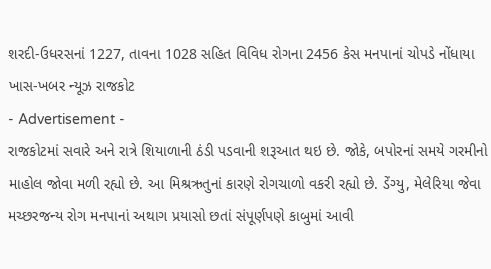શરદી-ઉધરસનાં 1227, તાવના 1028 સહિત વિવિધ રોગના 2456 કેસ મનપાનાં ચોપડે નોંધાયા
ખાસ-ખબર ન્યૂઝ રાજકોટ
- Advertisement -
રાજકોટમાં સવારે અને રાત્રે શિયાળાની ઠંડી પડવાની શરૂઆત થઇ છે. જોકે, બપોરનાં સમયે ગરમીનો માહોલ જોવા મળી રહ્યો છે. આ મિશ્રઋતુનાં કારણે રોગચાળો વકરી રહ્યો છે. ડેંગ્યુ, મેલેરિયા જેવા મચ્છરજન્ય રોગ મનપાનાં અથાગ પ્રયાસો છતાં સંપૂર્ણપણે કાબુમાં આવી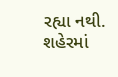રહ્યા નથી. શહેરમાં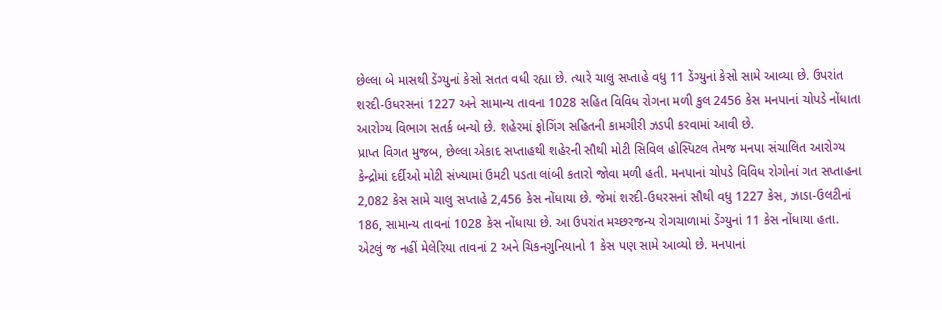છેલ્લા બે માસથી ડેંગ્યુનાં કેસો સતત વધી રહ્યા છે. ત્યારે ચાલુ સપ્તાહે વધુ 11 ડેંગ્યુનાં કેસો સામે આવ્યા છે. ઉપરાંત શરદી-ઉધરસનાં 1227 અને સામાન્ય તાવના 1028 સહિત વિવિધ રોગના મળી કુલ 2456 કેસ મનપાનાં ચોપડે નોંધાતા આરોગ્ય વિભાગ સતર્ક બન્યો છે. શહેરમાં ફોગિંગ સહિતની કામગીરી ઝડપી કરવામાં આવી છે.
પ્રાપ્ત વિગત મુજબ, છેલ્લા એકાદ સપ્તાહથી શહેરની સૌથી મોટી સિવિલ હોસ્પિટલ તેમજ મનપા સંચાલિત આરોગ્ય કેન્દ્રોમાં દર્દીઓ મોટી સંખ્યામાં ઉમટી પડતા લાંબી કતારો જોવા મળી હતી. મનપાનાં ચોપડે વિવિધ રોગોનાં ગત સપ્તાહના 2,082 કેસ સામે ચાલુ સપ્તાહે 2,456 કેસ નોંધાયા છે. જેમાં શરદી-ઉધરસનાં સૌથી વધુ 1227 કેસ, ઝાડા-ઉલટીનાં 186, સામાન્ય તાવનાં 1028 કેસ નોંધાયા છે. આ ઉપરાંત મચ્છરજન્ય રોગચાળામાં ડેંગ્યુનાં 11 કેસ નોંધાયા હતા. એટલું જ નહીં મેલેરિયા તાવનાં 2 અને ચિકનગુનિયાનો 1 કેસ પણ સામે આવ્યો છે. મનપાનાં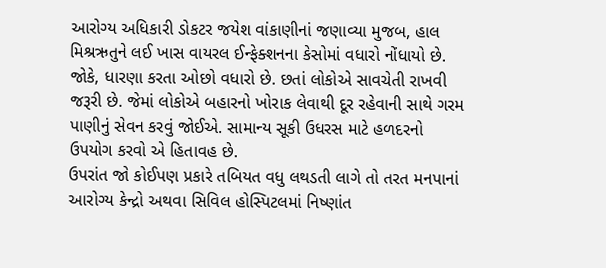આરોગ્ય અધિકારી ડોકટર જયેશ વાંકાણીનાં જણાવ્યા મુજબ, હાલ મિશ્રઋતુને લઈ ખાસ વાયરલ ઈન્ફેક્શનના કેસોમાં વધારો નોંધાયો છે. જોકે, ધારણા કરતા ઓછો વધારો છે. છતાં લોકોએ સાવચેતી રાખવી જરૂરી છે. જેમાં લોકોએ બહારનો ખોરાક લેવાથી દૂર રહેવાની સાથે ગરમ પાણીનું સેવન કરવું જોઈએ. સામાન્ય સૂકી ઉધરસ માટે હળદરનો ઉપયોગ કરવો એ હિતાવહ છે.
ઉપરાંત જો કોઈપણ પ્રકારે તબિયત વધુ લથડતી લાગે તો તરત મનપાનાં આરોગ્ય કેન્દ્રો અથવા સિવિલ હોસ્પિટલમાં નિષ્ણાંત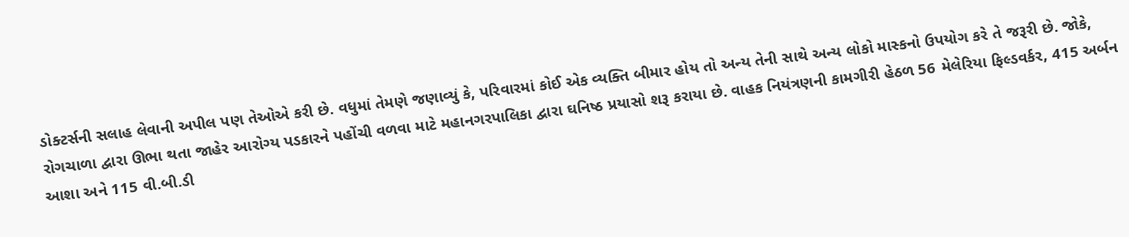ડોક્ટર્સની સલાહ લેવાની અપીલ પણ તેઓએ કરી છે. વધુમાં તેમણે જણાવ્યું કે, પરિવારમાં કોઈ એક વ્યક્તિ બીમાર હોય તો અન્ય તેની સાથે અન્ય લોકો માસ્કનો ઉપયોગ કરે તે જરૂરી છે. જોકે, રોગચાળા દ્વારા ઊભા થતા જાહેર આરોગ્ય પડકારને પહોંચી વળવા માટે મહાનગરપાલિકા દ્વારા ઘનિષ્ઠ પ્રયાસો શરૂ કરાયા છે. વાહક નિયંત્રણની કામગીરી હેઠળ 56 મેલેરિયા ફિલ્ડવર્કર, 415 અર્બન આશા અને 115 વી.બી.ડી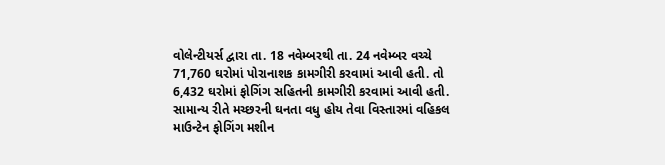વોલેન્ટીયર્સ દ્વારા તા. 18 નવેમ્બરથી તા. 24 નવેમ્બર વચ્ચે 71,760 ઘરોમાં પોરાનાશક કામગીરી કરવામાં આવી હતી. તો 6,432 ઘરોમાં ફોગિંગ સહિતની કામગીરી કરવામાં આવી હતી. સામાન્ય રીતે મચ્છરની ઘનતા વધુ હોય તેવા વિસ્તારમાં વહિકલ માઉન્ટેન ફોગિંગ મશીન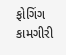ફોગિંગ કામગીરી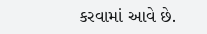કરવામાં આવે છે.